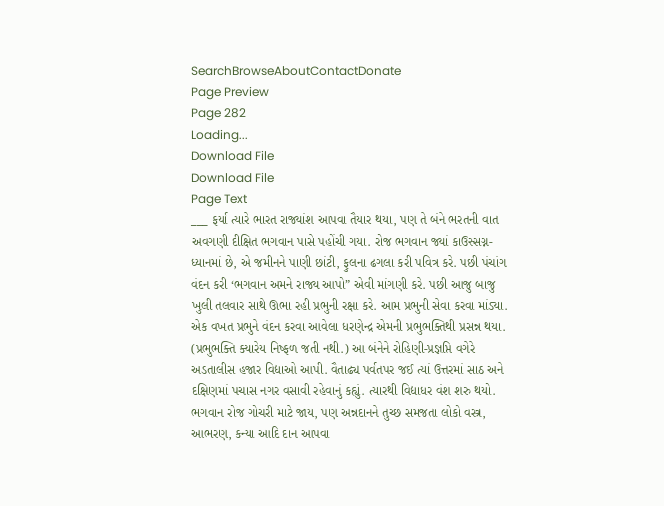SearchBrowseAboutContactDonate
Page Preview
Page 282
Loading...
Download File
Download File
Page Text
___ ફર્યા ત્યારે ભારત રાજ્યાંશ આપવા તૈયાર થયા, પણ તે બંને ભરતની વાત અવગણી દીક્ષિત ભગવાન પાસે પહોંચી ગયા. રોજ ભગવાન જ્યાં કાઉસ્સગ્ન-ધ્યાનમાં છે, એ જમીનને પાણી છાંટી, ફુલના ઢગલા કરી પવિત્ર કરે. પછી પંચાંગ વંદન કરી ‘ભગવાન અમને રાજ્ય આપો” એવી માંગણી કરે. પછી આજુ બાજુ ખુલી તલવાર સાથે ઊભા રહી પ્રભુની રક્ષા કરે. આમ પ્રભુની સેવા કરવા માંડ્યા. એક વખત પ્રભુને વંદન કરવા આવેલા ધરણેન્દ્ર એમની પ્રભુભક્તિથી પ્રસન્ન થયા. (પ્રભુભક્તિ ક્યારેય નિષ્ફળ જતી નથી.) આ બંનેને રોહિણી-પ્રજ્ઞપ્તિ વગેરે અડતાલીસ હજાર વિદ્યાઓ આપી. વૈતાઢ્ય પર્વતપર જઈ ત્યાં ઉત્તરમાં સાઠ અને દક્ષિણમાં પચાસ નગર વસાવી રહેવાનું કહ્યું. ત્યારથી વિદ્યાધર વંશ શરુ થયો. ભગવાન રોજ ગોચરી માટે જાય, પણ અન્નદાનને તુચ્છ સમજતા લોકો વસ્ત્ર, આભરણ, કન્યા આદિ દાન આપવા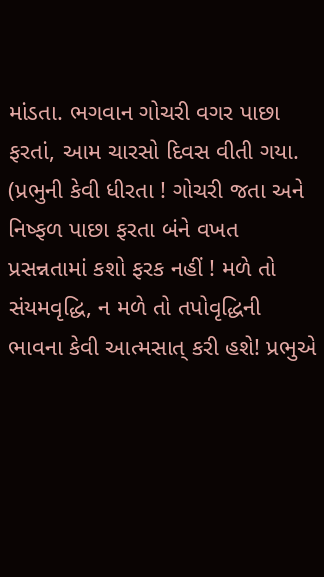માંડતા. ભગવાન ગોચરી વગર પાછા ફરતાં, આમ ચારસો દિવસ વીતી ગયા. (પ્રભુની કેવી ધીરતા ! ગોચરી જતા અને નિષ્ફળ પાછા ફરતા બંને વખત પ્રસન્નતામાં કશો ફરક નહીં ! મળે તો સંયમવૃદ્ધિ, ન મળે તો તપોવૃદ્ધિની ભાવના કેવી આત્મસાત્ કરી હશે! પ્રભુએ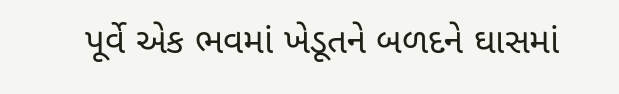પૂર્વે એક ભવમાં ખેડૂતને બળદને ઘાસમાં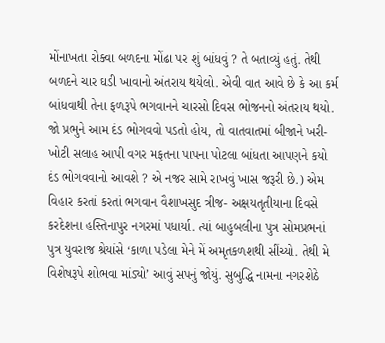મોંનાખતા રોક્વા બળદના મોંઢા પર શું બાંધવું ? તે બતાવ્યું હતું. તેથી બળદને ચાર ઘડી ખાવાનો અંતરાય થયેલો. એવી વાત આવે છે કે આ કર્મ બાંધવાથી તેના ફળરૂપે ભગવાનને ચારસો દિવસ ભોજનનો અંતરાય થયો. જો પ્રભુને આમ દંડ ભોગવવો પડતો હોય, તો વાતવાતમાં બીજાને ખરી-ખોટી સલાહ આપી વગર મફતના પાપના પોટલા બાંધતા આપણને કયો દંડ ભોગવવાનો આવશે ? એ નજર સામે રાખવું ખાસ જરૂરી છે.) એમ વિહાર કરતાં કરતાં ભગવાન વૈશાખસુદ ત્રીજ- અક્ષયતૃતીયાના દિવસે કરદેશના હસ્તિનાપુર નગરમાં પધાર્યા. ત્યાં બાહુબલીના પુત્ર સોમપ્રભનાં પુત્ર યુવરાજ શ્રેયાંસે ‘કાળા પડેલા મેને મેં અમૃતકળશથી સીંચ્યો. તેથી મે વિશેષરૂપે શોભવા માંડ્યો’ આવું સપનું જોયું. સુબુદ્ધિ નામના નગરશેઠે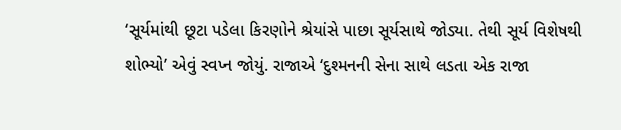‘સૂર્યમાંથી છૂટા પડેલા કિરણોને શ્રેયાંસે પાછા સૂર્યસાથે જોડ્યા. તેથી સૂર્ય વિશેષથી શોભ્યો’ એવું સ્વપ્ન જોયું. રાજાએ ‘દુશ્મનની સેના સાથે લડતા એક રાજા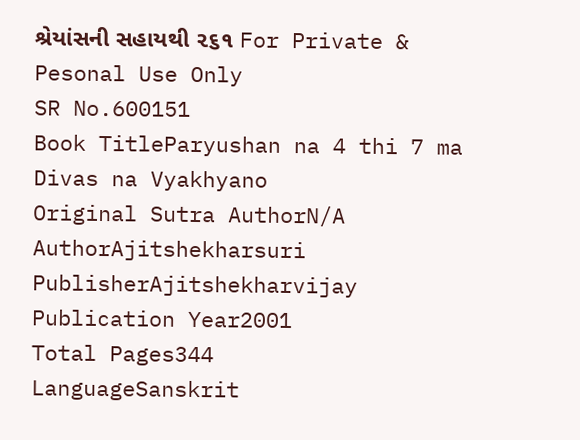શ્રેયાંસની સહાયથી ૨૬૧ For Private & Pesonal Use Only
SR No.600151
Book TitleParyushan na 4 thi 7 ma Divas na Vyakhyano
Original Sutra AuthorN/A
AuthorAjitshekharsuri
PublisherAjitshekharvijay
Publication Year2001
Total Pages344
LanguageSanskrit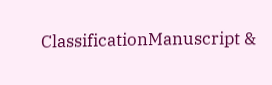ClassificationManuscript &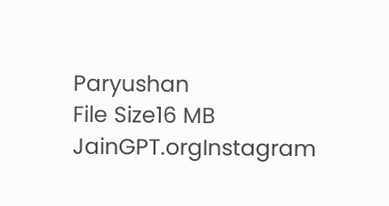Paryushan
File Size16 MB
JainGPT.orgInstagram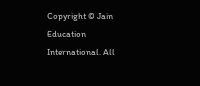Copyright © Jain Education International. All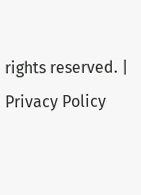rights reserved. | Privacy Policy